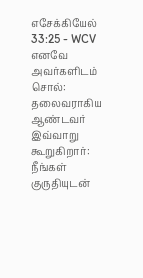எசேக்கியேல் 33:25 - WCV
எனவே அவர்களிடம் சொல்: தலைவராகிய ஆண்டவர் இவ்வாறு கூறுகிறார்: நீங்கள் குருதியுடன்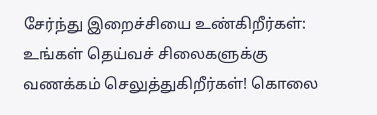சேர்ந்து இறைச்சியை உண்கிறீர்கள்: உங்கள் தெய்வச் சிலைகளுக்கு வணக்கம் செலுத்துகிறீர்கள்! கொலை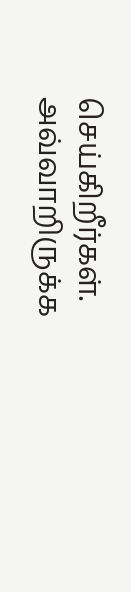செய்கிறீர்கள். அவ்வாறிருக்க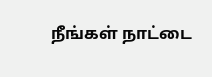நீங்கள் நாட்டை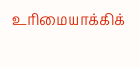உரிமையாக்கிக்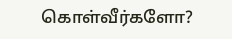கொள்வீர்களோ?